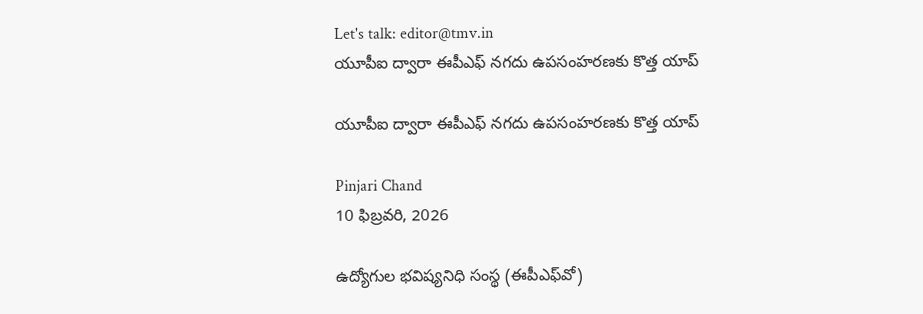Let's talk: editor@tmv.in
యూపీఐ ద్వారా ఈపీఎఫ్‌ నగదు ఉపసంహరణకు కొత్త యాప్‌

యూపీఐ ద్వారా ఈపీఎఫ్‌ నగదు ఉపసంహరణకు కొత్త యాప్‌

Pinjari Chand
10 ఫిబ్రవరి, 2026

ఉద్యోగుల భవిష్యనిధి సంస్థ (ఈపీఎఫ్‌వో)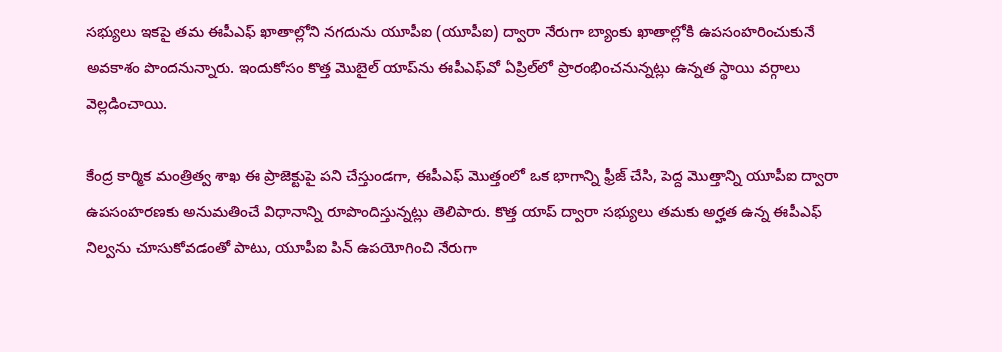సభ్యులు ఇకపై తమ ఈపీఎఫ్‌ ఖాతాల్లోని నగదును యూపీఐ (యూపీఐ) ద్వారా నేరుగా బ్యాంకు ఖాతాల్లోకి ఉపసంహరించుకునే అవకాశం పొందనున్నారు. ఇందుకోసం కొత్త మొబైల్‌ యాప్‌ను ఈపీఎఫ్‌వో ఏప్రిల్‌లో ప్రారంభించనున్నట్లు ఉన్నత స్థాయి వర్గాలు వెల్లడించాయి.

కేంద్ర కార్మిక మంత్రిత్వ శాఖ ఈ ప్రాజెక్టుపై పని చేస్తుండగా, ఈపీఎఫ్‌ మొత్తంలో ఒక భాగాన్ని ఫ్రీజ్‌ చేసి, పెద్ద మొత్తాన్ని యూపీఐ ద్వారా ఉపసంహరణకు అనుమతించే విధానాన్ని రూపొందిస్తున్నట్లు తెలిపారు. కొత్త యాప్‌ ద్వారా సభ్యులు తమకు అర్హత ఉన్న ఈపీఎఫ్‌ నిల్వను చూసుకోవడంతో పాటు, యూపీఐ పిన్‌ ఉపయోగించి నేరుగా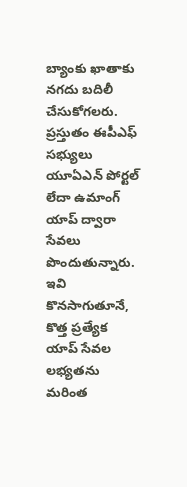బ్యాంకు ఖాతాకు నగదు బదిలీ చేసుకోగలరు. ప్రస్తుతం ఈపీఎఫ్‌ సభ్యులు యూఏఎన్‌ పోర్టల్‌ లేదా ఉమాంగ్‌ యాప్‌ ద్వారా సేవలు పొందుతున్నారు. ఇవి కొనసాగుతూనే, కొత్త ప్రత్యేక యాప్‌ సేవల లభ్యతను మరింత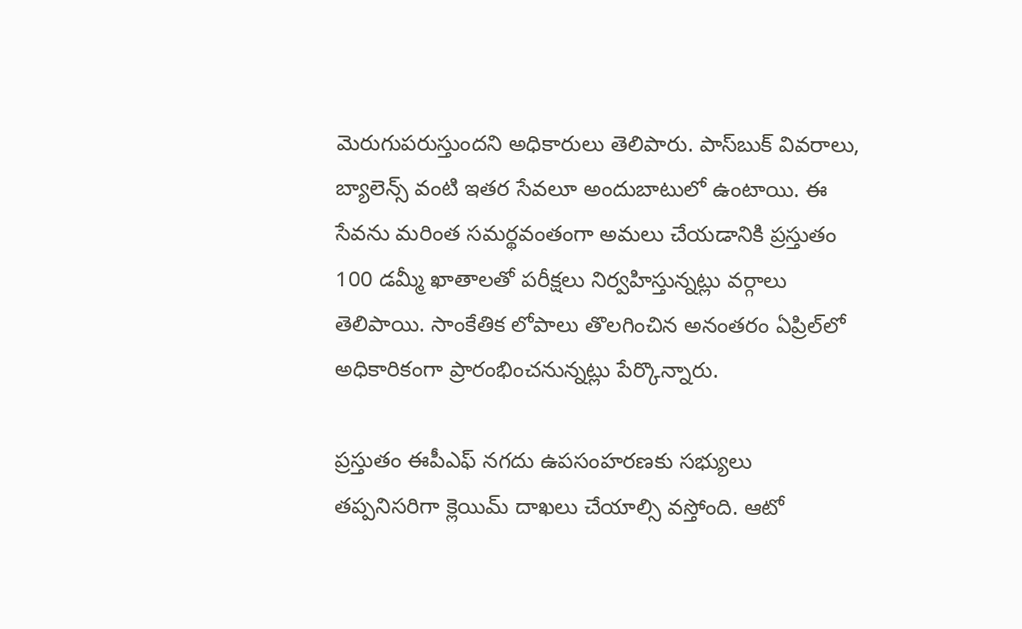మెరుగుపరుస్తుందని అధికారులు తెలిపారు. పాస్‌బుక్‌ వివరాలు, బ్యాలెన్స్‌ వంటి ఇతర సేవలూ అందుబాటులో ఉంటాయి. ఈ సేవను మరింత సమర్థవంతంగా అమలు చేయడానికి ప్రస్తుతం 100 డమ్మీ ఖాతాలతో పరీక్షలు నిర్వహిస్తున్నట్లు వర్గాలు తెలిపాయి. సాంకేతిక లోపాలు తొలగించిన అనంతరం ఏప్రిల్‌లో అధికారికంగా ప్రారంభించనున్నట్లు పేర్కొన్నారు.

ప్రస్తుతం ఈపీఎఫ్‌ నగదు ఉపసంహరణకు సభ్యులు తప్పనిసరిగా క్లెయిమ్‌ దాఖలు చేయాల్సి వస్తోంది. ఆటో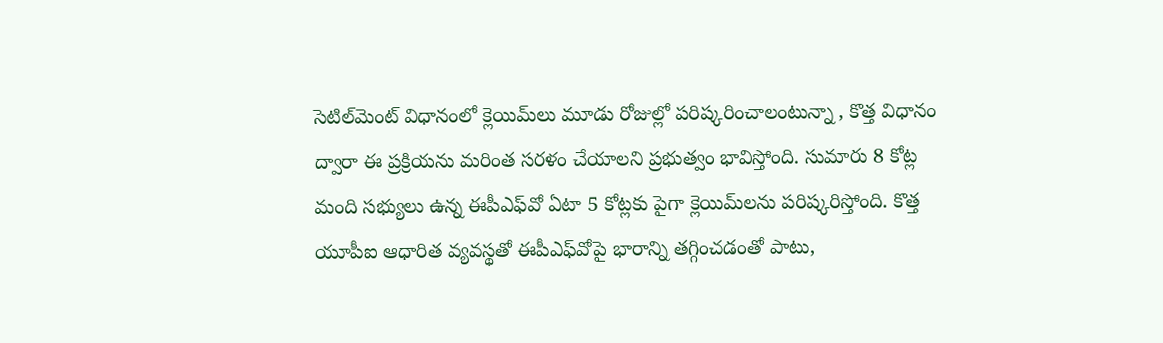సెటిల్‌మెంట్‌ విధానంలో క్లెయిమ్‌లు మూడు రోజుల్లో పరిష్కరించాలంటున్నా , కొత్త విధానం ద్వారా ఈ ప్రక్రియను మరింత సరళం చేయాలని ప్రభుత్వం భావిస్తోంది. సుమారు 8 కోట్ల మంది సభ్యులు ఉన్న ఈపీఎఫ్‌వో ఏటా 5 కోట్లకు పైగా క్లెయిమ్‌లను పరిష్కరిస్తోంది. కొత్త యూపీఐ ఆధారిత వ్యవస్థతో ఈపీఎఫ్‌వోపై భారాన్ని తగ్గించడంతో పాటు,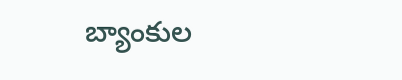బ్యాంకుల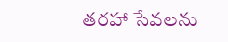తరహా సేవలను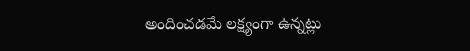అందించడమే లక్ష్యంగా ఉన్నట్లు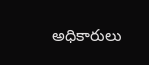అధికారులు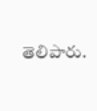తెలిపారు.